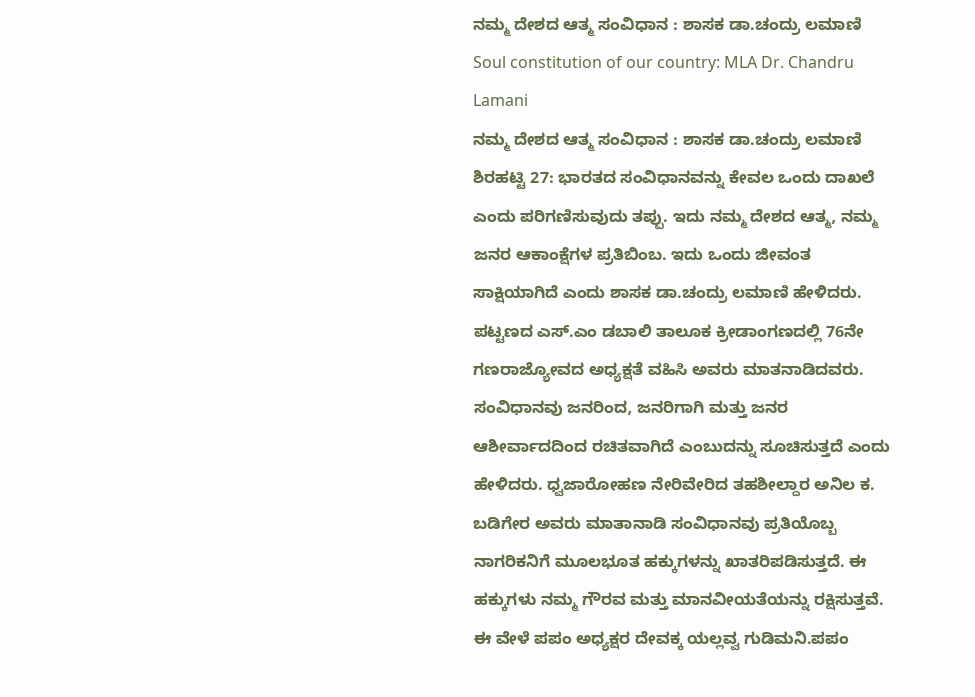ನಮ್ಮ ದೇಶದ ಆತ್ಮ ಸಂವಿಧಾನ : ಶಾಸಕ ಡಾ.ಚಂದ್ರು ಲಮಾಣಿ
Soul constitution of our country: MLA Dr. Chandru Lamani
ನಮ್ಮ ದೇಶದ ಆತ್ಮ ಸಂವಿಧಾನ : ಶಾಸಕ ಡಾ.ಚಂದ್ರು ಲಮಾಣಿ
ಶಿರಹಟ್ಟಿ 27: ಭಾರತದ ಸಂವಿಧಾನವನ್ನು ಕೇವಲ ಒಂದು ದಾಖಲೆ ಎಂದು ಪರಿಗಣಿಸುವುದು ತಪ್ಪು. ಇದು ನಮ್ಮ ದೇಶದ ಆತ್ಮ, ನಮ್ಮ ಜನರ ಆಕಾಂಕ್ಷೆಗಳ ಪ್ರತಿಬಿಂಬ. ಇದು ಒಂದು ಜೀವಂತ ಸಾಕ್ಷಿಯಾಗಿದೆ ಎಂದು ಶಾಸಕ ಡಾ.ಚಂದ್ರು ಲಮಾಣಿ ಹೇಳಿದರು. ಪಟ್ಟಣದ ಎಸ್.ಎಂ ಡಬಾಲಿ ತಾಲೂಕ ಕ್ರೀಡಾಂಗಣದಲ್ಲಿ 76ನೇ ಗಣರಾಜ್ಯೋವದ ಅಧ್ಯಕ್ಷತೆ ವಹಿಸಿ ಅವರು ಮಾತನಾಡಿದವರು. ಸಂವಿಧಾನವು ಜನರಿಂದ, ಜನರಿಗಾಗಿ ಮತ್ತು ಜನರ ಆಶೀರ್ವಾದದಿಂದ ರಚಿತವಾಗಿದೆ ಎಂಬುದನ್ನು ಸೂಚಿಸುತ್ತದೆ ಎಂದು ಹೇಳಿದರು. ಧ್ವಜಾರೋಹಣ ನೇರಿವೇರಿದ ತಹಶೀಲ್ದಾರ ಅನಿಲ ಕ. ಬಡಿಗೇರ ಅವರು ಮಾತಾನಾಡಿ ಸಂವಿಧಾನವು ಪ್ರತಿಯೊಬ್ಬ ನಾಗರಿಕನಿಗೆ ಮೂಲಭೂತ ಹಕ್ಕುಗಳನ್ನು ಖಾತರಿಪಡಿಸುತ್ತದೆ. ಈ ಹಕ್ಕುಗಳು ನಮ್ಮ ಗೌರವ ಮತ್ತು ಮಾನವೀಯತೆಯನ್ನು ರಕ್ಷಿಸುತ್ತವೆ. ಈ ವೇಳೆ ಪಪಂ ಅಧ್ಯಕ್ಷರ ದೇವಕ್ಕ ಯಲ್ಲವ್ವ ಗುಡಿಮನಿ.ಪಪಂ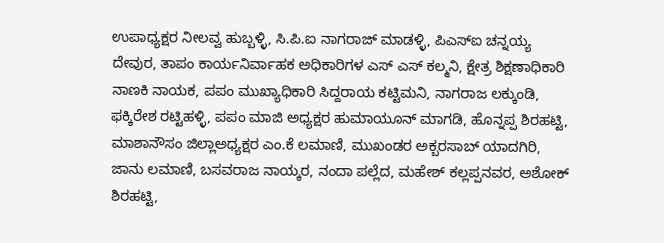ಉಪಾಧ್ಯಕ್ಷರ ನೀಲವ್ವ ಹುಬ್ಬಳ್ಳಿ, ಸಿ.ಪಿ.ಐ ನಾಗರಾಜ್ ಮಾಡಳ್ಳಿ, ಪಿಎಸ್ಐ ಚನ್ನಯ್ಯ ದೇವುರ, ತಾಪಂ ಕಾರ್ಯನಿರ್ವಾಹಕ ಅಧಿಕಾರಿಗಳ ಎಸ್ ಎಸ್ ಕಲ್ಮನಿ, ಕ್ಷೇತ್ರ ಶಿಕ್ಷಣಾಧಿಕಾರಿ ನಾಣಕಿ ನಾಯಕ, ಪಪಂ ಮುಖ್ಯಾಧಿಕಾರಿ ಸಿದ್ದರಾಯ ಕಟ್ಟಿಮನಿ, ನಾಗರಾಜ ಲಕ್ಕುಂಡಿ, ಫಕ್ಕಿರೇಶ ರಟ್ಟಿಹಳ್ಳಿ, ಪಪಂ ಮಾಜಿ ಅಧ್ಯಕ್ಷರ ಹುಮಾಯೂನ್ ಮಾಗಡಿ, ಹೊನ್ನಪ್ಪ ಶಿರಹಟ್ಟಿ, ಮಾಶಾನೌಸಂ ಜಿಲ್ಲಾಅಧ್ಯಕ್ಷರ ಎಂ.ಕೆ ಲಮಾಣಿ, ಮುಖಂಡರ ಅಕ್ಬರಸಾಬ್ ಯಾದಗಿರಿ, ಜಾನು ಲಮಾಣಿ, ಬಸವರಾಜ ನಾಯ್ಕರ, ನಂದಾ ಪಲ್ಲೆದ, ಮಹೇಶ್ ಕಲ್ಲಪ್ಪನವರ, ಅಶೋಕ್ ಶಿರಹಟ್ಟಿ,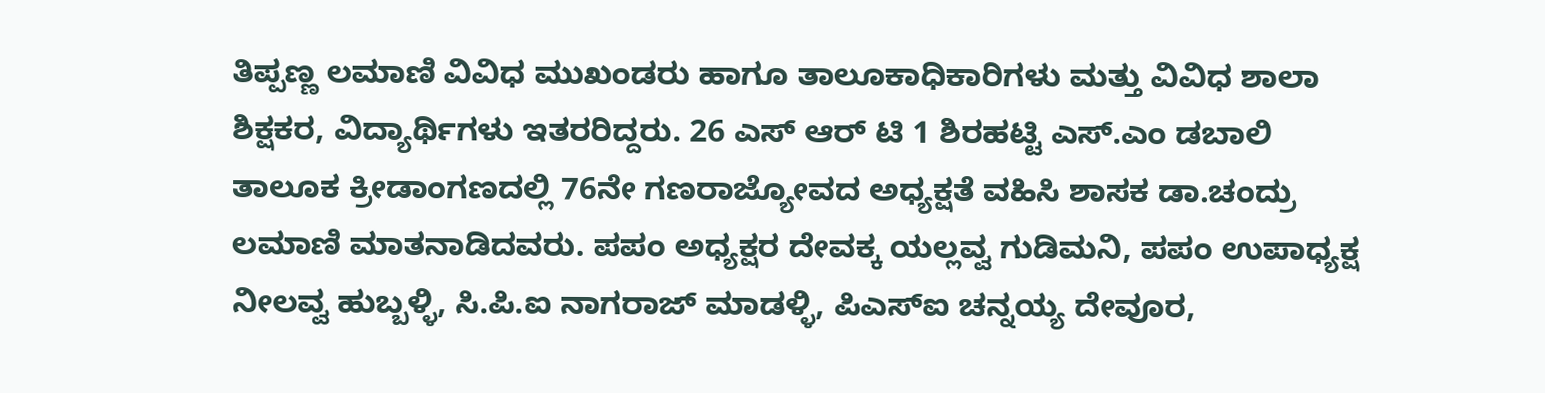ತಿಪ್ಪಣ್ಣ ಲಮಾಣಿ ವಿವಿಧ ಮುಖಂಡರು ಹಾಗೂ ತಾಲೂಕಾಧಿಕಾರಿಗಳು ಮತ್ತು ವಿವಿಧ ಶಾಲಾ ಶಿಕ್ಷಕರ, ವಿದ್ಯಾರ್ಥಿಗಳು ಇತರರಿದ್ದರು. 26 ಎಸ್ ಆರ್ ಟಿ 1 ಶಿರಹಟ್ಟಿ ಎಸ್.ಎಂ ಡಬಾಲಿ ತಾಲೂಕ ಕ್ರೀಡಾಂಗಣದಲ್ಲಿ 76ನೇ ಗಣರಾಜ್ಯೋವದ ಅಧ್ಯಕ್ಷತೆ ವಹಿಸಿ ಶಾಸಕ ಡಾ.ಚಂದ್ರು ಲಮಾಣಿ ಮಾತನಾಡಿದವರು. ಪಪಂ ಅಧ್ಯಕ್ಷರ ದೇವಕ್ಕ ಯಲ್ಲವ್ವ ಗುಡಿಮನಿ, ಪಪಂ ಉಪಾಧ್ಯಕ್ಷ ನೀಲವ್ವ ಹುಬ್ಬಳ್ಳಿ, ಸಿ.ಪಿ.ಐ ನಾಗರಾಜ್ ಮಾಡಳ್ಳಿ, ಪಿಎಸ್ಐ ಚನ್ನಯ್ಯ ದೇವೂರ,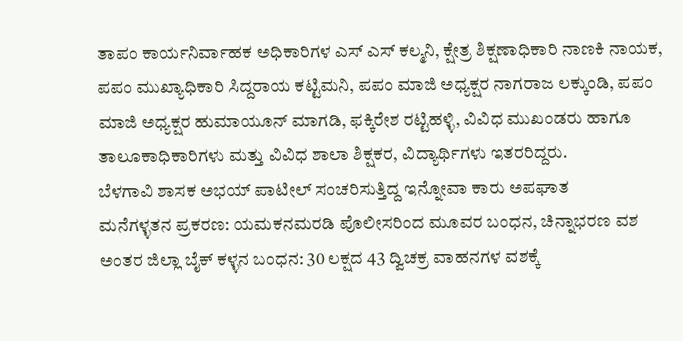ತಾಪಂ ಕಾರ್ಯನಿರ್ವಾಹಕ ಅಧಿಕಾರಿಗಳ ಎಸ್ ಎಸ್ ಕಲ್ಮನಿ, ಕ್ಷೇತ್ರ ಶಿಕ್ಷಣಾಧಿಕಾರಿ ನಾಣಕಿ ನಾಯಕ, ಪಪಂ ಮುಖ್ಯಾಧಿಕಾರಿ ಸಿದ್ದರಾಯ ಕಟ್ಟಿಮನಿ, ಪಪಂ ಮಾಜಿ ಅಧ್ಯಕ್ಷರ ನಾಗರಾಜ ಲಕ್ಕುಂಡಿ, ಪಪಂ ಮಾಜಿ ಅಧ್ಯಕ್ಷರ ಹುಮಾಯೂನ್ ಮಾಗಡಿ, ಫಕ್ಕಿರೇಶ ರಟ್ಟಿಹಳ್ಳಿ, ವಿವಿಧ ಮುಖಂಡರು ಹಾಗೂ ತಾಲೂಕಾಧಿಕಾರಿಗಳು ಮತ್ತು ವಿವಿಧ ಶಾಲಾ ಶಿಕ್ಷಕರ, ವಿದ್ಯಾರ್ಥಿಗಳು ಇತರರಿದ್ದರು.
ಬೆಳಗಾವಿ ಶಾಸಕ ಅಭಯ್ ಪಾಟೀಲ್ ಸಂಚರಿಸುತ್ತಿದ್ದ ಇನ್ನೋವಾ ಕಾರು ಅಪಘಾತ
ಮನೆಗಳ್ಳತನ ಪ್ರಕರಣ: ಯಮಕನಮರಡಿ ಪೊಲೀಸರಿಂದ ಮೂವರ ಬಂಧನ, ಚಿನ್ನಾಭರಣ ವಶ
ಅಂತರ ಜಿಲ್ಲಾ ಬೈಕ್ ಕಳ್ಳನ ಬಂಧನ: 30 ಲಕ್ಷದ 43 ದ್ವಿಚಕ್ರ ವಾಹನಗಳ ವಶಕ್ಕೆ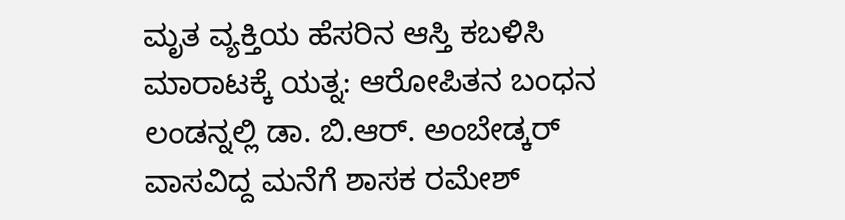ಮೃತ ವ್ಯಕ್ತಿಯ ಹೆಸರಿನ ಆಸ್ತಿ ಕಬಳಿಸಿ ಮಾರಾಟಕ್ಕೆ ಯತ್ನ: ಆರೋಪಿತನ ಬಂಧನ
ಲಂಡನ್ನಲ್ಲಿ ಡಾ. ಬಿ.ಆರ್. ಅಂಬೇಡ್ಕರ್ ವಾಸವಿದ್ದ ಮನೆಗೆ ಶಾಸಕ ರಮೇಶ್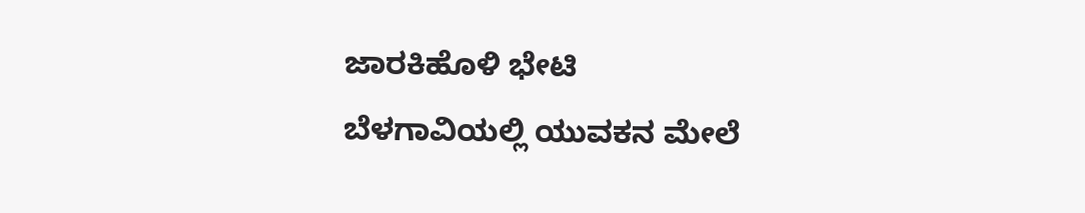ಜಾರಕಿಹೊಳಿ ಭೇಟಿ
ಬೆಳಗಾವಿಯಲ್ಲಿ ಯುವಕನ ಮೇಲೆ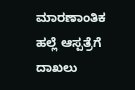ಮಾರಣಾಂತಿಕ ಹಲ್ಲೆ ಆಸ್ಪತ್ರೆಗೆ ದಾಖಲು